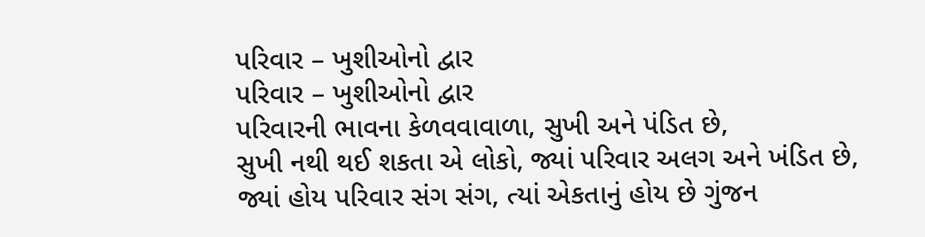પરિવાર – ખુશીઓનો દ્વાર
પરિવાર – ખુશીઓનો દ્વાર
પરિવારની ભાવના કેળવવાવાળા, સુખી અને પંડિત છે,
સુખી નથી થઈ શકતા એ લોકો, જ્યાં પરિવાર અલગ અને ખંડિત છે,
જ્યાં હોય પરિવાર સંગ સંગ, ત્યાં એકતાનું હોય છે ગુંજન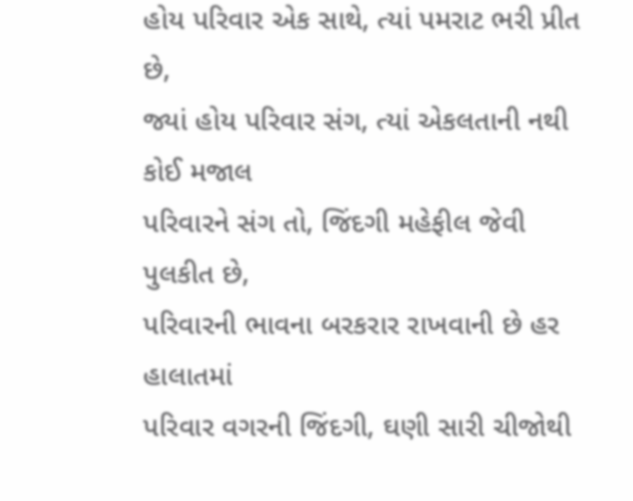હોય પરિવાર એક સાથે, ત્યાં પમરાટ ભરી પ્રીત છે,
જ્યાં હોય પરિવાર સંગ, ત્યાં એકલતાની નથી કોઈ મજાલ
પરિવારને સંગ તો, જિંદગી મહેફીલ જેવી પુલકીત છે,
પરિવારની ભાવના બરકરાર રાખવાની છે હર હાલાતમાં
પરિવાર વગરની જિંદગી, ઘણી સારી ચીજોથી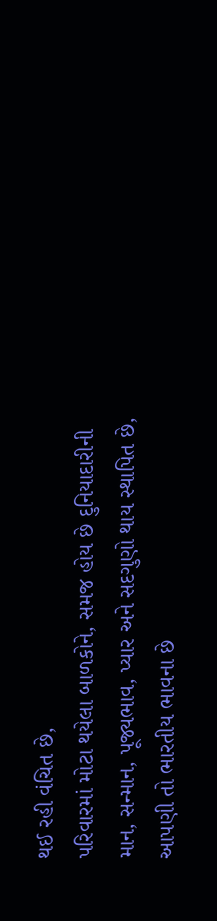થઈ રહી વંચિત છે,
પરિવારમાં મોટા થયેલા બાળકોને, સમજ હોય છે દુનિયાદારીની
માન, સન્માન, પૂજ્યભાવ, પ્યાર અને સદગુણો થાય સ્થાપિત છે,
આપણી તો ભારતીય ભાવના છે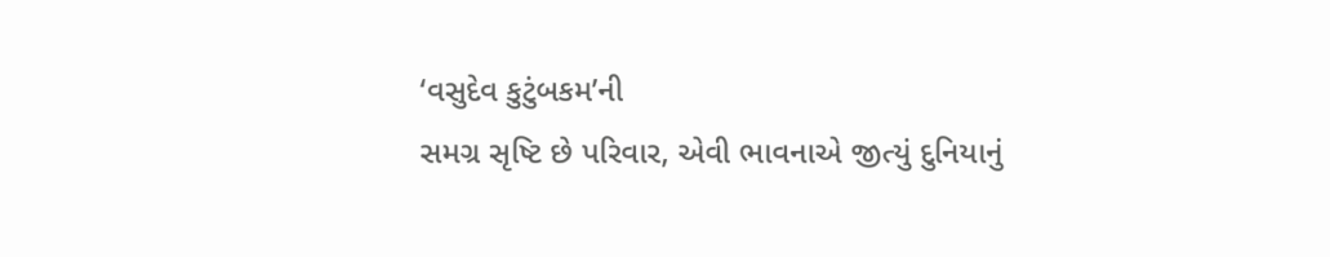‘વસુદેવ કુટુંબકમ’ની
સમગ્ર સૃષ્ટિ છે પરિવાર, એવી ભાવનાએ જીત્યું દુનિયાનું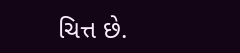ચિત્ત છે.